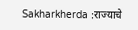Sakharkherda :राज्याचे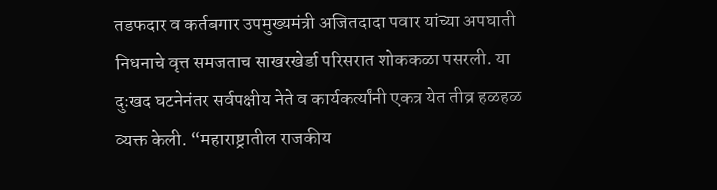तडफदार व कर्तबगार उपमुख्यमंत्री अजितदादा पवार यांच्या अपघाती निधनाचे वृत्त समजताच साखरखेर्डा परिसरात शोककळा पसरली. या दुःखद घटनेनंतर सर्वपक्षीय नेते व कार्यकर्त्यांनी एकत्र येत तीव्र हळहळ व्यक्त केली. “महाराष्ट्रातील राजकीय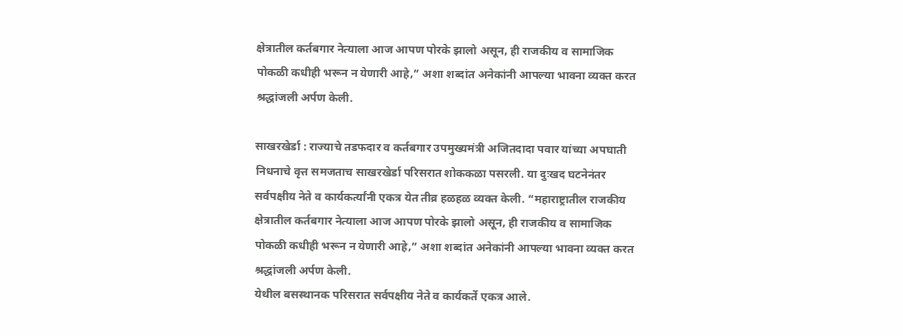क्षेत्रातील कर्तबगार नेत्याला आज आपण पोरके झालो असून, ही राजकीय व सामाजिक पोकळी कधीही भरून न येणारी आहे,” अशा शब्दांत अनेकांनी आपल्या भावना व्यक्त करत श्रद्धांजली अर्पण केली.

साखरखेर्डा : राज्याचे तडफदार व कर्तबगार उपमुख्यमंत्री अजितदादा पवार यांच्या अपघाती निधनाचे वृत्त समजताच साखरखेर्डा परिसरात शोककळा पसरली. या दुःखद घटनेनंतर सर्वपक्षीय नेते व कार्यकर्त्यांनी एकत्र येत तीव्र हळहळ व्यक्त केली. “महाराष्ट्रातील राजकीय क्षेत्रातील कर्तबगार नेत्याला आज आपण पोरके झालो असून, ही राजकीय व सामाजिक पोकळी कधीही भरून न येणारी आहे,” अशा शब्दांत अनेकांनी आपल्या भावना व्यक्त करत श्रद्धांजली अर्पण केली.
येथील बसस्थानक परिसरात सर्वपक्षीय नेते व कार्यकर्ते एकत्र आले.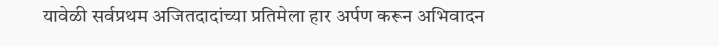यावेळी सर्वप्रथम अजितदादांच्या प्रतिमेला हार अर्पण करून अभिवादन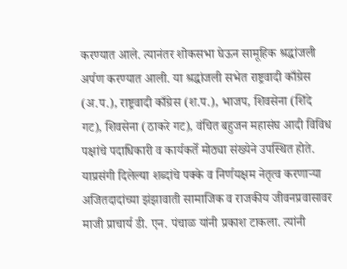करण्यात आले. त्यानंतर शोकसभा घेऊन सामूहिक श्रद्धांजली अर्पण करण्यात आली. या श्रद्धांजली सभेत राष्ट्रवादी काँग्रेस (अ.प.), राष्ट्रवादी काँग्रेस (श.प.), भाजप, शिवसेना (शिंदे गट), शिवसेना (ठाकरे गट), वंचित बहुजन महासंघ आदी विविध पक्षांचे पदाधिकारी व कार्यकर्ते मोठ्या संख्येने उपस्थित होते.
याप्रसंगी दिलेल्या शब्दांचे पक्के व निर्णयक्षम नेतृत्व करणाऱ्या अजितदादांच्या झंझावाती सामाजिक व राजकीय जीवनप्रवासावर माजी प्राचार्य डी. एन. पंचाळ यांनी प्रकाश टाकला. त्यांनी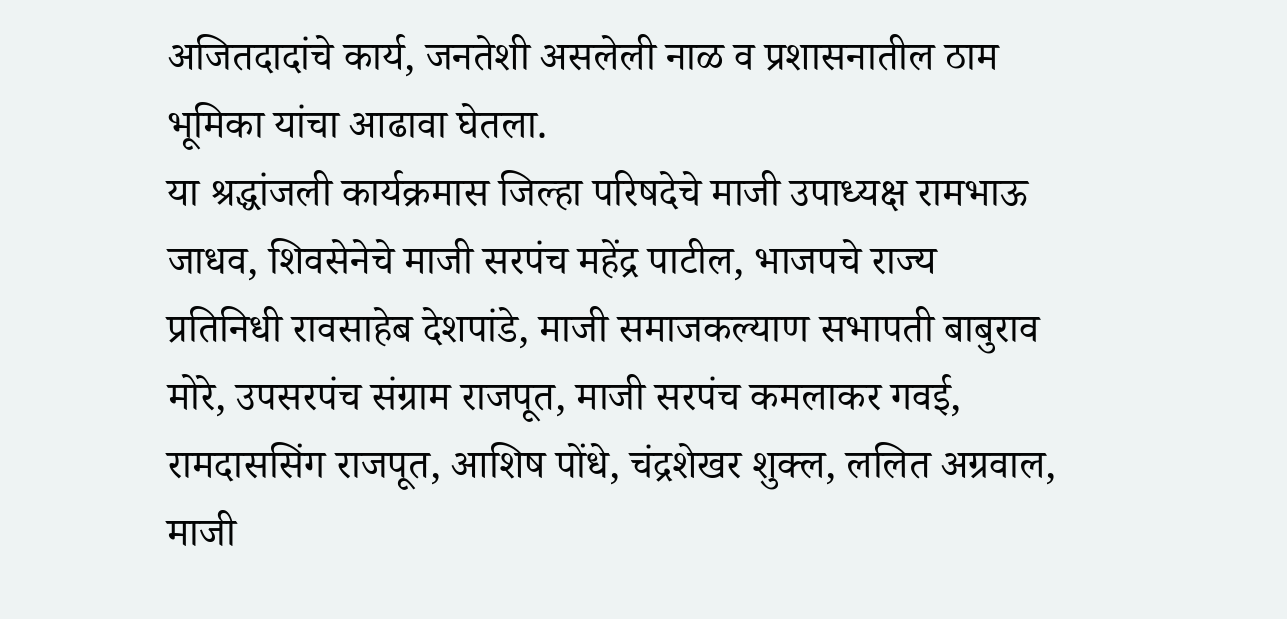अजितदादांचे कार्य, जनतेशी असलेली नाळ व प्रशासनातील ठाम भूमिका यांचा आढावा घेतला.
या श्रद्धांजली कार्यक्रमास जिल्हा परिषदेचे माजी उपाध्यक्ष रामभाऊ जाधव, शिवसेनेचे माजी सरपंच महेंद्र पाटील, भाजपचे राज्य प्रतिनिधी रावसाहेब देशपांडे, माजी समाजकल्याण सभापती बाबुराव मोरे, उपसरपंच संग्राम राजपूत, माजी सरपंच कमलाकर गवई, रामदाससिंग राजपूत, आशिष पोंधे, चंद्रशेखर शुक्ल, ललित अग्रवाल, माजी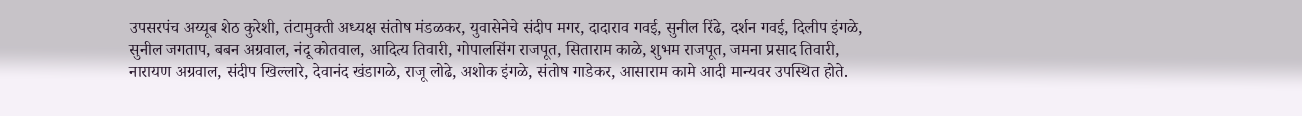उपसरपंच अय्यूब शेठ कुरेशी, तंटामुक्ती अध्यक्ष संतोष मंडळकर, युवासेनेचे संदीप मगर, दादाराव गवई, सुनील रिंढे, दर्शन गवई, दिलीप इंगळे, सुनील जगताप, बबन अग्रवाल, नंदू कोतवाल, आदित्य तिवारी, गोपालसिंग राजपूत, सिताराम काळे, शुभम राजपूत, जमना प्रसाद तिवारी, नारायण अग्रवाल, संदीप खिल्लारे, देवानंद खंडागळे, राजू लोढे, अशोक इंगळे, संतोष गाडेकर, आसाराम कामे आदी मान्यवर उपस्थित होते.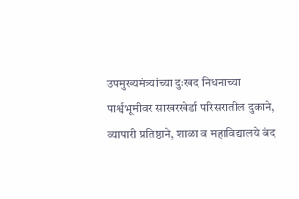उपमुख्यमंत्र्यांच्या दुःखद निधनाच्या पार्श्वभूमीवर साखरखेर्डा परिसरातील दुकाने, व्यापारी प्रतिष्ठाने, शाळा व महाविद्यालये बंद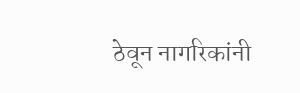ठेवून नागरिकांनी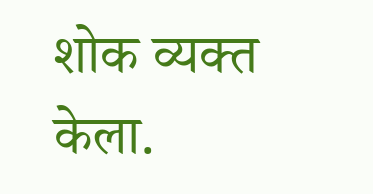शोक व्यक्त केला.